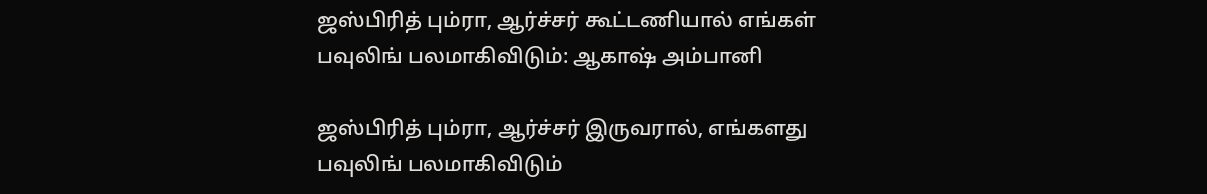ஜஸ்பிரித் பும்ரா, ஆர்ச்சர் கூட்டணியால் எங்கள் பவுலிங் பலமாகிவிடும்: ஆகாஷ் அம்பானி

ஜஸ்பிரித் பும்ரா, ஆர்ச்சர் இருவரால், எங்களது பவுலிங் பலமாகிவிடும்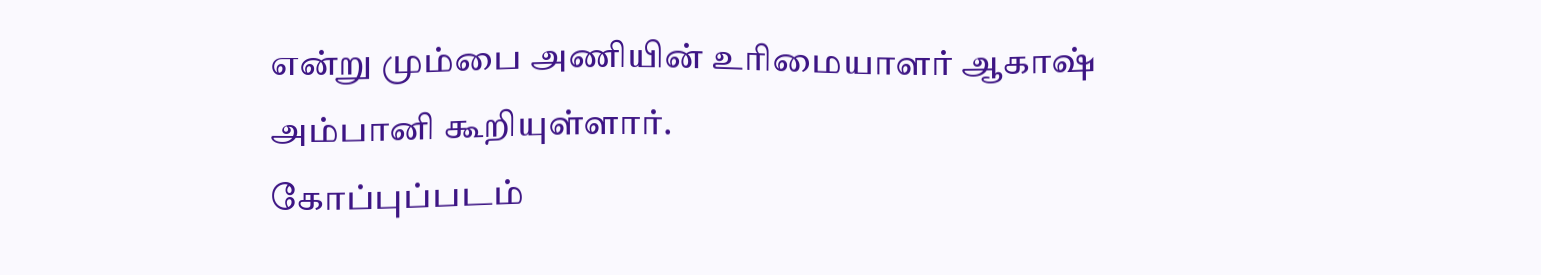என்று மும்பை அணியின் உரிமையாளர் ஆகாஷ் அம்பானி கூறியுள்ளார்.
கோப்புப்படம்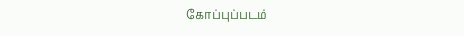கோப்புப்படம்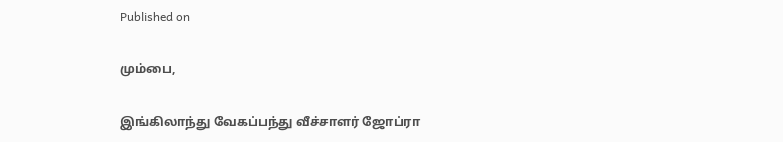Published on

மும்பை,

இங்கிலாந்து வேகப்பந்து வீச்சாளர் ஜோப்ரா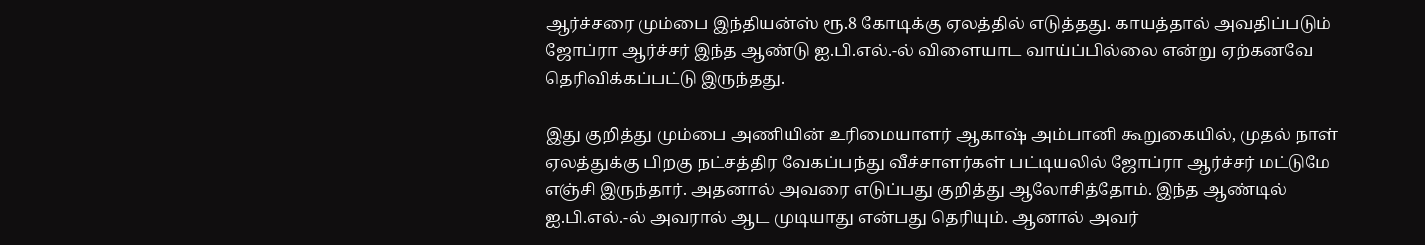ஆர்ச்சரை மும்பை இந்தியன்ஸ் ரூ.8 கோடிக்கு ஏலத்தில் எடுத்தது. காயத்தால் அவதிப்படும் ஜோப்ரா ஆர்ச்சர் இந்த ஆண்டு ஐ.பி.எல்.-ல் விளையாட வாய்ப்பில்லை என்று ஏற்கனவே தெரிவிக்கப்பட்டு இருந்தது.

இது குறித்து மும்பை அணியின் உரிமையாளர் ஆகாஷ் அம்பானி கூறுகையில், முதல் நாள் ஏலத்துக்கு பிறகு நட்சத்திர வேகப்பந்து வீச்சாளர்கள் பட்டியலில் ஜோப்ரா ஆர்ச்சர் மட்டுமே எஞ்சி இருந்தார். அதனால் அவரை எடுப்பது குறித்து ஆலோசித்தோம். இந்த ஆண்டில் ஐ.பி.எல்.-ல் அவரால் ஆட முடியாது என்பது தெரியும். ஆனால் அவர்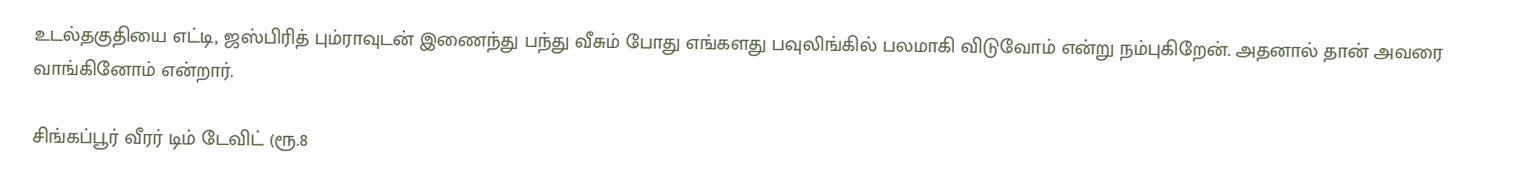உடல்தகுதியை எட்டி, ஜஸ்பிரித் பும்ராவுடன் இணைந்து பந்து வீசும் போது எங்களது பவுலிங்கில் பலமாகி விடுவோம் என்று நம்புகிறேன். அதனால் தான் அவரை வாங்கினோம் என்றார்.

சிங்கப்பூர் வீரர் டிம் டேவிட் (ரூ.8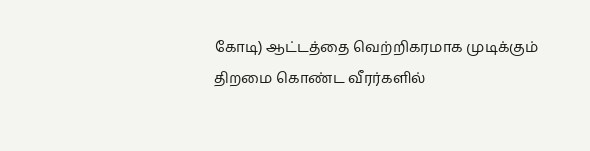கோடி) ஆட்டத்தை வெற்றிகரமாக முடிக்கும் திறமை கொண்ட வீரர்களில்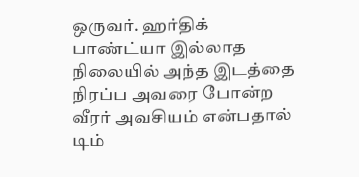ஒருவர். ஹர்திக் பாண்ட்யா இல்லாத நிலையில் அந்த இடத்தை நிரப்ப அவரை போன்ற வீரர் அவசியம் என்பதால் டிம்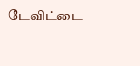டேவிட்டை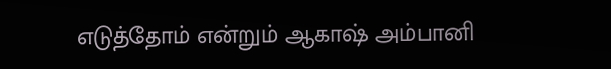எடுத்தோம் என்றும் ஆகாஷ் அம்பானி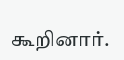கூறினார்.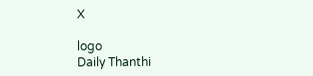X

logo
Daily Thanthi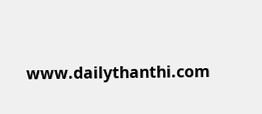www.dailythanthi.com